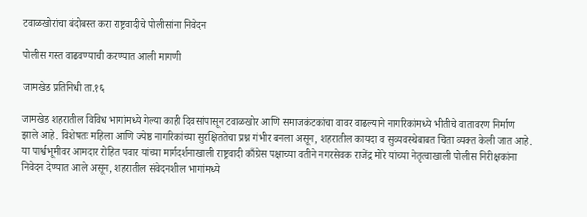टवाळखोरांचा बंदोबस्त करा राष्ट्रवादीचे पोलीसांना निवेदन

पोलीस गस्त वाढवण्याची करण्यात आली मागणी

जामखेड प्रतिनिधी ता.१६

जामखेड शहरातील विविध भागांमध्ये गेल्या काही दिवसांपासून टवाळखोर आणि समाजकंटकांचा वावर वाढल्याने नागरिकांमध्ये भीतीचे वातावरण निर्माण झाले आहे. विशेषतः महिला आणि ज्येष्ठ नागरिकांच्या सुरक्षिततेचा प्रश्न गंभीर बनला असून, शहरातील कायदा व सुव्यवस्थेबाबत चिंता व्यक्त केली जात आहे. या पार्श्वभूमीवर आमदार रोहित पवार यांच्या मार्गदर्शनाखाली राष्ट्रवादी काँग्रेस पक्षाच्या वतीने नगरसेवक राजेंद्र मोरे यांच्या नेतृत्वाखाली पोलीस निरीक्षकांना निवेदन देण्यात आले असून, शहरातील संवेदनशील भागांमध्ये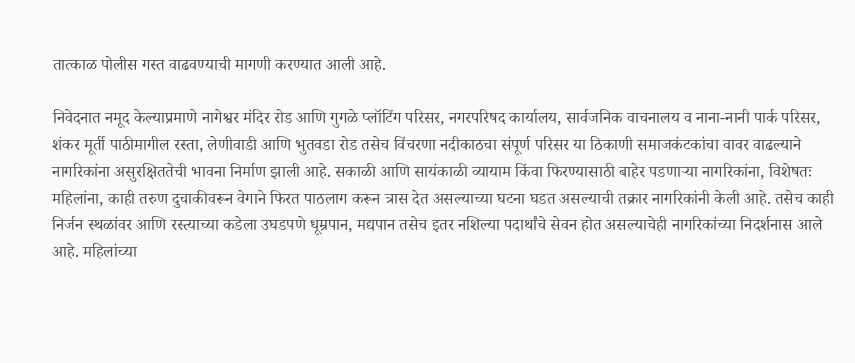तात्काळ पोलीस गस्त वाढवण्याची मागणी करण्यात आली आहे.

निवेदनात नमूद केल्याप्रमाणे नागेश्वर मंदिर रोड आणि गुगळे प्लॉटिंग परिसर, नगरपरिषद कार्यालय, सार्वजनिक वाचनालय व नाना-नानी पार्क परिसर, शंकर मूर्ती पाठीमागील रस्ता, लेणीवाडी आणि भुतवडा रोड तसेच विंचरणा नदीकाठचा संपूर्ण परिसर या ठिकाणी समाजकंटकांचा वावर वाढल्याने नागरिकांना असुरक्षिततेची भावना निर्माण झाली आहे. सकाळी आणि सायंकाळी व्यायाम किंवा फिरण्यासाठी बाहेर पडणाऱ्या नागरिकांना, विशेषतः महिलांना, काही तरुण दुचाकीवरून वेगाने फिरत पाठलाग करून त्रास देत असल्याच्या घटना घडत असल्याची तक्रार नागरिकांनी केली आहे. तसेच काही निर्जन स्थळांवर आणि रस्त्याच्या कडेला उघडपणे धूम्रपान, मद्यपान तसेच इतर नशिल्या पदार्थांचे सेवन होत असल्याचेही नागरिकांच्या निदर्शनास आले आहे. महिलांच्या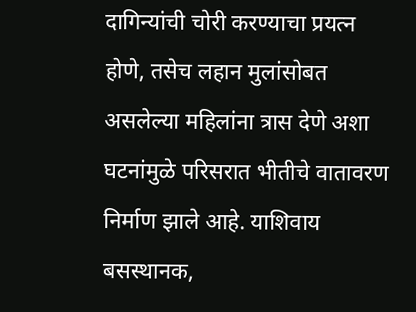दागिन्यांची चोरी करण्याचा प्रयत्न होणे, तसेच लहान मुलांसोबत असलेल्या महिलांना त्रास देणे अशा घटनांमुळे परिसरात भीतीचे वातावरण निर्माण झाले आहे. याशिवाय बसस्थानक,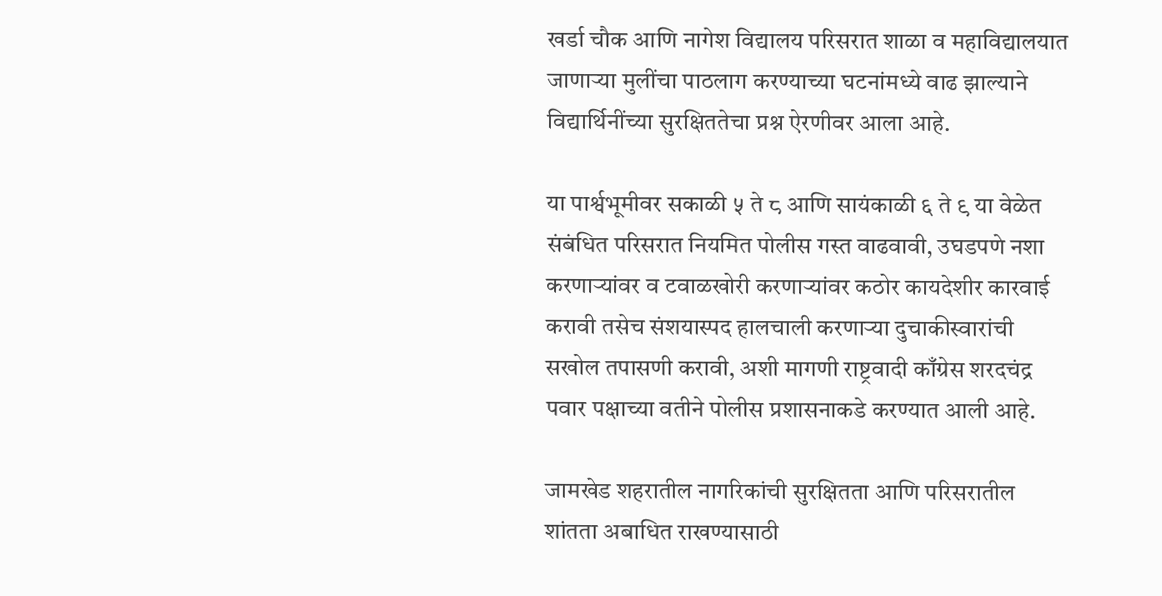खर्डा चौक आणि नागेश विद्यालय परिसरात शाळा व महाविद्यालयात जाणाऱ्या मुलींचा पाठलाग करण्याच्या घटनांमध्ये वाढ झाल्याने विद्यार्थिनींच्या सुरक्षिततेचा प्रश्न ऐरणीवर आला आहे.

या पार्श्वभूमीवर सकाळी ५ ते ८ आणि सायंकाळी ६ ते ९ या वेळेत संबंधित परिसरात नियमित पोलीस गस्त वाढवावी, उघडपणे नशा करणाऱ्यांवर व टवाळखोरी करणाऱ्यांवर कठोर कायदेशीर कारवाई करावी तसेच संशयास्पद हालचाली करणाऱ्या दुचाकीस्वारांची सखोल तपासणी करावी, अशी मागणी राष्ट्रवादी काँग्रेस शरदचंद्र पवार पक्षाच्या वतीने पोलीस प्रशासनाकडे करण्यात आली आहे.

जामखेड शहरातील नागरिकांची सुरक्षितता आणि परिसरातील शांतता अबाधित राखण्यासाठी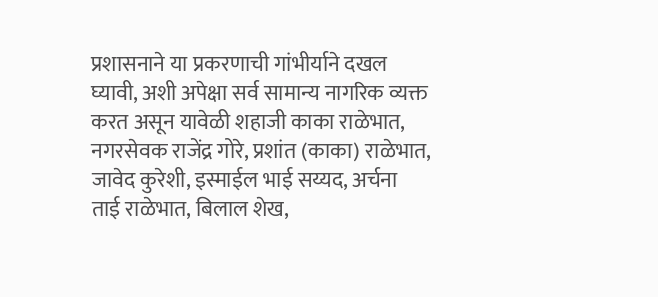प्रशासनाने या प्रकरणाची गांभीर्याने दखल घ्यावी, अशी अपेक्षा सर्व सामान्य नागरिक व्यक्त करत असून यावेळी शहाजी काका राळेभात, नगरसेवक राजेंद्र गोरे, प्रशांत (काका) राळेभात, जावेद कुरेशी, इस्माईल भाई सय्यद, अर्चना ताई राळेभात, बिलाल शेख,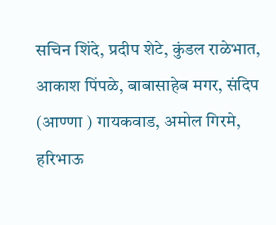सचिन शिंदे, प्रदीप शेटे, कुंडल राळेभात, आकाश पिंपळे, बाबासाहेब मगर, संदिप (आण्णा ) गायकवाड, अमोल गिरमे, हरिभाऊ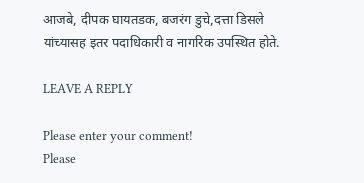आजबे, दीपक घायतडक, बजरंग डुचे,दत्ता डिसले यांच्यासह इतर पदाधिकारी व नागरिक उपस्थित होते.

LEAVE A REPLY

Please enter your comment!
Please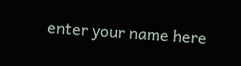enter your name here